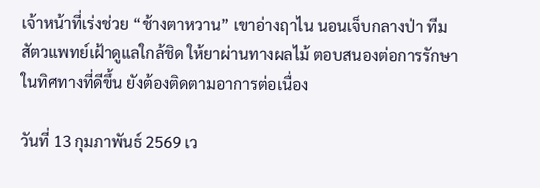เจ้าหน้าที่เร่งช่วย “ช้างตาหวาน” เขาอ่างฤาไน นอนเจ็บกลางป่า ทีมสัตวแพทย์เฝ้าดูแลใกล้ชิด ให้ยาผ่านทางผลไม้ ตอบสนองต่อการรักษาในทิศทางที่ดีขึ้น ยังต้องติดตามอาการต่อเนื่อง

วันที่ 13 กุมภาพันธ์ 2569 เว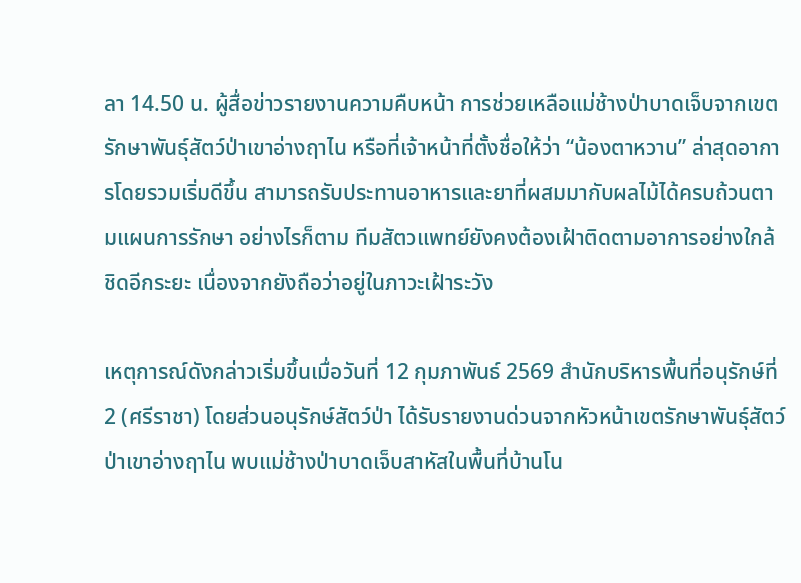ลา 14.50 น. ผู้สื่อข่าวรายงานความคืบหน้า การช่วยเหลือแม่ช้างป่าบาดเจ็บจากเขตรักษาพันธุ์สัตว์ป่าเขาอ่างฤาไน หรือที่เจ้าหน้าที่ตั้งชื่อให้ว่า “น้องตาหวาน” ล่าสุดอาการโดยรวมเริ่มดีขึ้น สามารถรับประทานอาหารและยาที่ผสมมากับผลไม้ได้ครบถ้วนตามแผนการรักษา อย่างไรก็ตาม ทีมสัตวแพทย์ยังคงต้องเฝ้าติดตามอาการอย่างใกล้ชิดอีกระยะ เนื่องจากยังถือว่าอยู่ในภาวะเฝ้าระวัง

เหตุการณ์ดังกล่าวเริ่มขึ้นเมื่อวันที่ 12 กุมภาพันธ์ 2569 สำนักบริหารพื้นที่อนุรักษ์ที่ 2 (ศรีราชา) โดยส่วนอนุรักษ์สัตว์ป่า ได้รับรายงานด่วนจากหัวหน้าเขตรักษาพันธุ์สัตว์ป่าเขาอ่างฤาไน พบแม่ช้างป่าบาดเจ็บสาหัสในพื้นที่บ้านโน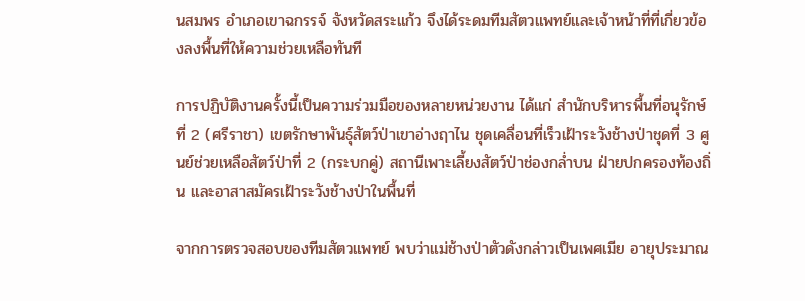นสมพร อำเภอเขาฉกรรจ์ จังหวัดสระแก้ว จึงได้ระดมทีมสัตวแพทย์และเจ้าหน้าที่ที่เกี่ยวข้องลงพื้นที่ให้ความช่วยเหลือทันที

การปฏิบัติงานครั้งนี้เป็นความร่วมมือของหลายหน่วยงาน ได้แก่ สำนักบริหารพื้นที่อนุรักษ์ที่ 2 (ศรีราชา) เขตรักษาพันธุ์สัตว์ป่าเขาอ่างฤาไน ชุดเคลื่อนที่เร็วเฝ้าระวังช้างป่าชุดที่ 3 ศูนย์ช่วยเหลือสัตว์ป่าที่ 2 (กระบกคู่) สถานีเพาะเลี้ยงสัตว์ป่าช่องกล่ำบน ฝ่ายปกครองท้องถิ่น และอาสาสมัครเฝ้าระวังช้างป่าในพื้นที่

จากการตรวจสอบของทีมสัตวแพทย์ พบว่าแม่ช้างป่าตัวดังกล่าวเป็นเพศเมีย อายุประมาณ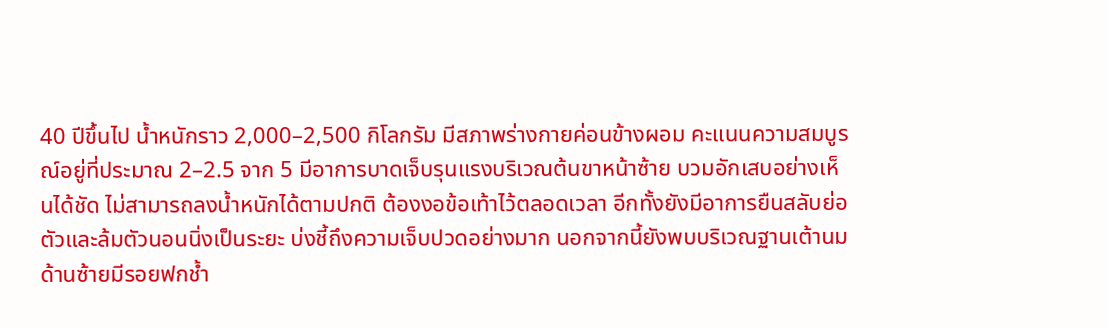40 ปีขึ้นไป น้ำหนักราว 2,000–2,500 กิโลกรัม มีสภาพร่างกายค่อนข้างผอม คะแนนความสมบูรณ์อยู่ที่ประมาณ 2–2.5 จาก 5 มีอาการบาดเจ็บรุนแรงบริเวณต้นขาหน้าซ้าย บวมอักเสบอย่างเห็นได้ชัด ไม่สามารถลงน้ำหนักได้ตามปกติ ต้องงอข้อเท้าไว้ตลอดเวลา อีกทั้งยังมีอาการยืนสลับย่อตัวและล้มตัวนอนนิ่งเป็นระยะ บ่งชี้ถึงความเจ็บปวดอย่างมาก นอกจากนี้ยังพบบริเวณฐานเต้านมด้านซ้ายมีรอยฟกช้ำ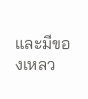และมีของเหลว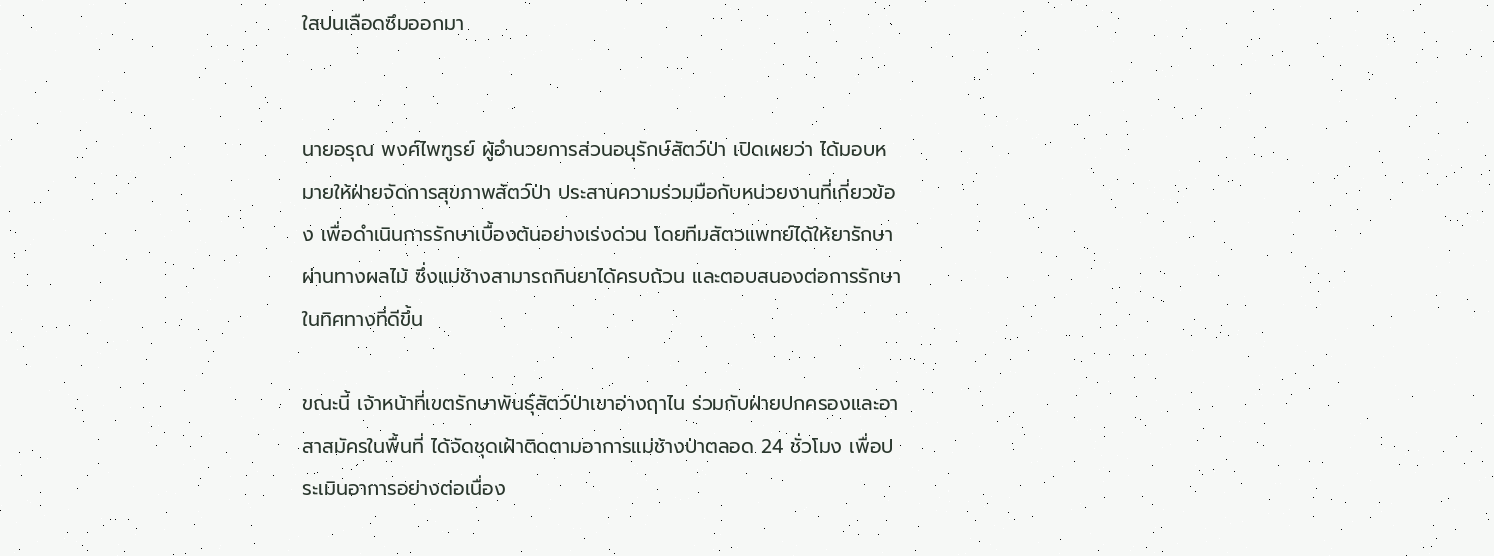ใสปนเลือดซึมออกมา


นายอรุณ พงศ์ไพฑูรย์ ผู้อำนวยการส่วนอนุรักษ์สัตว์ป่า เปิดเผยว่า ได้มอบหมายให้ฝ่ายจัดการสุขภาพสัตว์ป่า ประสานความร่วมมือกับหน่วยงานที่เกี่ยวข้อง เพื่อดำเนินการรักษาเบื้องต้นอย่างเร่งด่วน โดยทีมสัตวแพทย์ได้ให้ยารักษาผ่านทางผลไม้ ซึ่งแม่ช้างสามารถกินยาได้ครบถ้วน และตอบสนองต่อการรักษาในทิศทางที่ดีขึ้น

ขณะนี้ เจ้าหน้าที่เขตรักษาพันธุ์สัตว์ป่าเขาอ่างฤาไน ร่วมกับฝ่ายปกครองและอาสาสมัครในพื้นที่ ได้จัดชุดเฝ้าติดตามอาการแม่ช้างป่าตลอด 24 ชั่วโมง เพื่อประเมินอาการอย่างต่อเนื่อง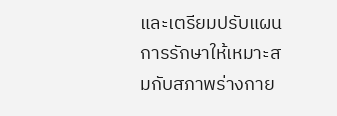และเตรียมปรับแผนการรักษาให้เหมาะสมกับสภาพร่างกาย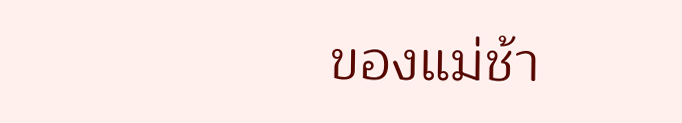ของแม่ช้า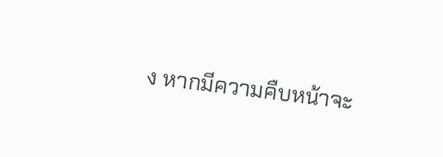ง หากมีความคืบหน้าจะ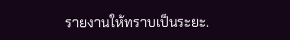รายงานให้ทราบเป็นระยะ.